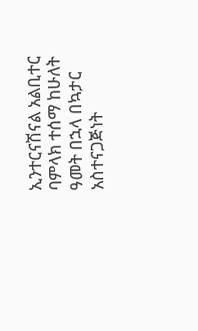ኢንተርናሽናል አልቢተር ባምላክ ተሰማ ከሁለት ዓመት በኋላ በኳታር አስተናጋጅነት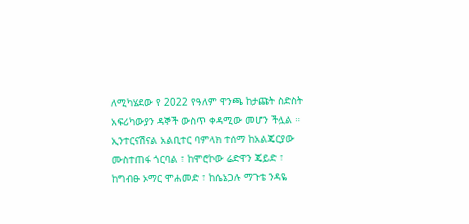ለሚካሄደው የ 2022 የዓለም ዋንጫ ከታጩት ስድስት አፍሪካውያን ዳኞች ውስጥ ቀዳሚው መሆን ችሏል ።
ኢንተርናሽናል አልቢተር ባምላክ ተሰማ ከአልጄርያው ሙስተጠፋ ጎርባል ፣ ከሞሮኮው ሬድዋን ጄይድ ፣ ከግብፁ ኦማር ሞሐመድ ፣ ከሴኔጋሉ ማጉቴ ንዳዬ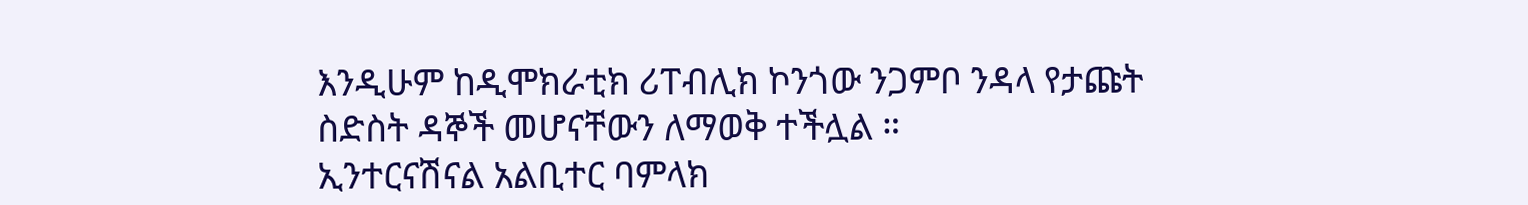እንዲሁም ከዲሞክራቲክ ሪፐብሊክ ኮንጎው ንጋምቦ ንዳላ የታጩት ስድስት ዳኞች መሆናቸውን ለማወቅ ተችሏል ።
ኢንተርናሽናል አልቢተር ባምላክ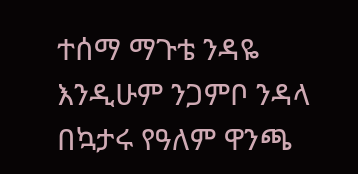ተሰማ ማጉቴ ንዳዬ እንዲሁም ንጋምቦ ንዳላ በኳታሩ የዓለም ዋንጫ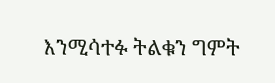እንሚሳተፉ ትልቁን ግምት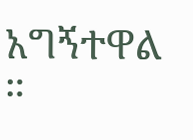አግኝተዋል ።